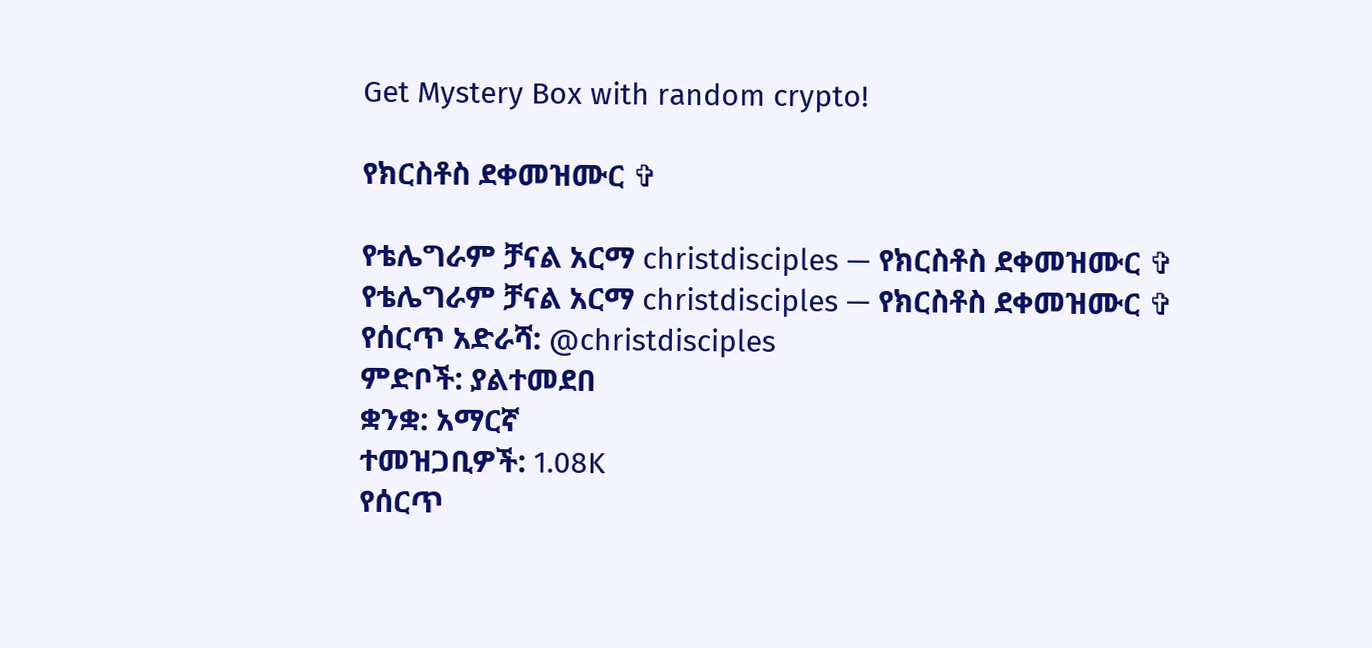Get Mystery Box with random crypto!

የክርስቶስ ደቀመዝሙር ✞

የቴሌግራም ቻናል አርማ christdisciples — የክርስቶስ ደቀመዝሙር ✞
የቴሌግራም ቻናል አርማ christdisciples — የክርስቶስ ደቀመዝሙር ✞
የሰርጥ አድራሻ: @christdisciples
ምድቦች: ያልተመደበ
ቋንቋ: አማርኛ
ተመዝጋቢዎች: 1.08K
የሰርጥ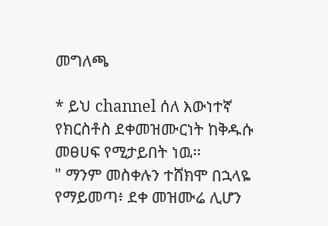መግለጫ

* ይህ channel ሰለ እውነተኛ የክርስቶስ ደቀመዝሙርነት ከቅዱሱ መፀሀፍ የሚታይበት ነዉ፡፡
" ማንም መስቀሉን ተሸክሞ በኋላዬ የማይመጣ፥ ደቀ መዝሙሬ ሊሆን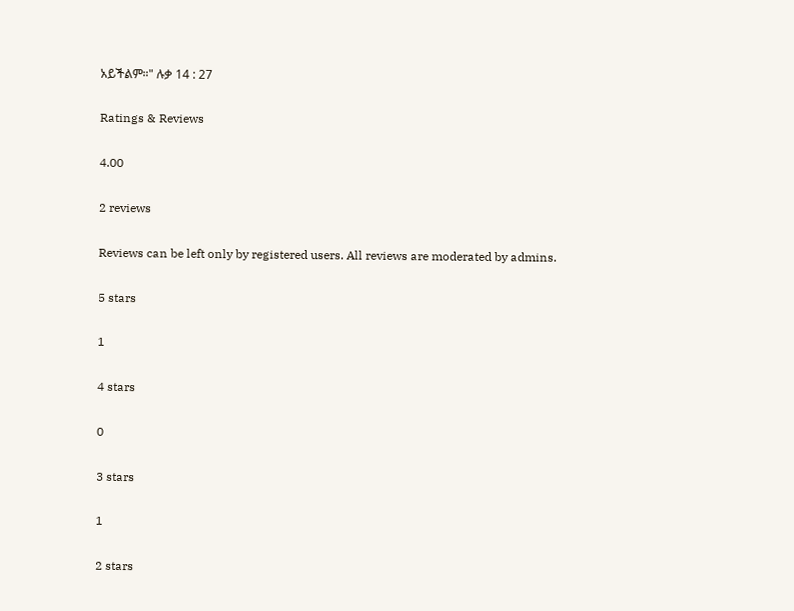አይችልም።" ሉቃ 14 : 27

Ratings & Reviews

4.00

2 reviews

Reviews can be left only by registered users. All reviews are moderated by admins.

5 stars

1

4 stars

0

3 stars

1

2 stars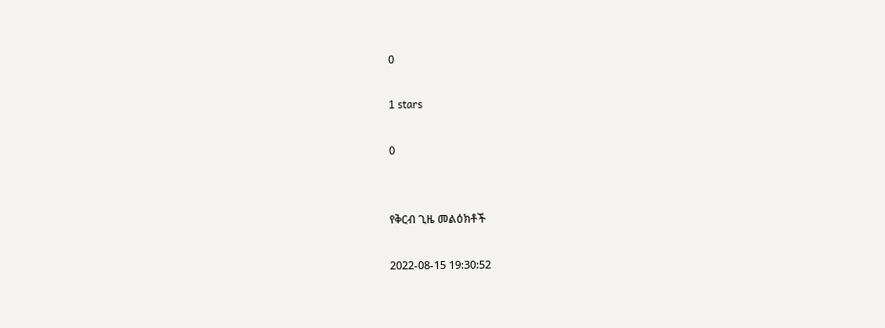0

1 stars

0


የቅርብ ጊዜ መልዕክቶች

2022-08-15 19:30:52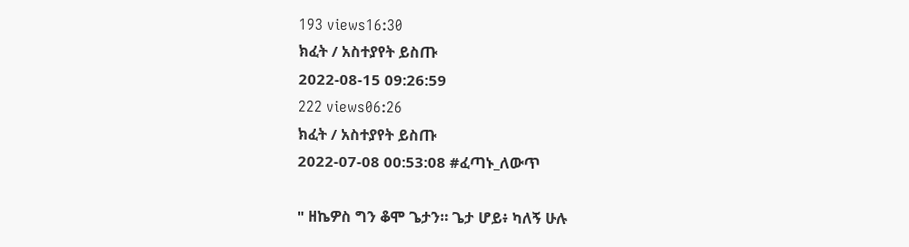193 views16:30
ክፈት / አስተያየት ይስጡ
2022-08-15 09:26:59
222 views06:26
ክፈት / አስተያየት ይስጡ
2022-07-08 00:53:08 #ፈጣኑ_ለውጥ

" ዘኬዎስ ግን ቆሞ ጌታን። ጌታ ሆይ፥ ካለኝ ሁሉ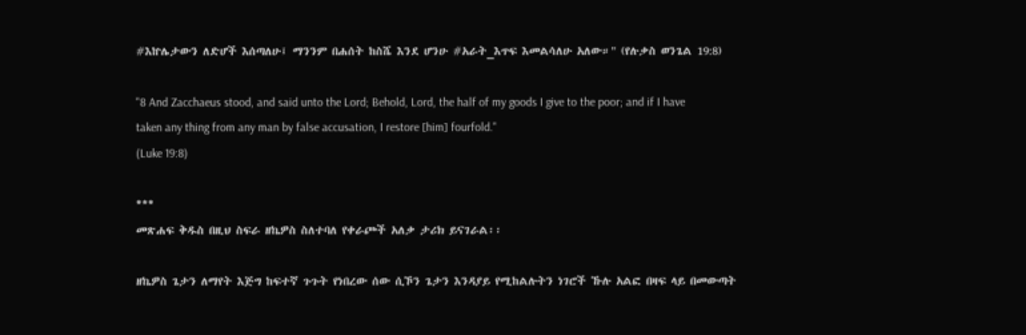#እኵሌታውን ለድሆች እሰጣለሁ፤ ማንንም በሐሰት ከስሼ እንደ ሆንሁ #አራት_እጥፍ እመልሳለሁ አለው።" (የሉቃስ ወንጌል 19:8)

"8 And Zacchaeus stood, and said unto the Lord; Behold, Lord, the half of my goods I give to the poor; and if I have taken any thing from any man by false accusation, I restore [him] fourfold."
(Luke 19:8)

***
መጽሐፍ ቅዱስ በዚህ ስፍራ ዘኬዎስ ስለተባለ የቀራጮች አለቃ ታሪክ ይናገራል፡፡

ዘኬዎስ ጌታን ለማየት እጅግ ከፍተኛ ጉጉት የነበረው ሰው ሲኾን ጌታን እንዳያይ የሚከልሉትን ነገሮች ኹሉ አልፎ በዛፍ ላይ በመውጣት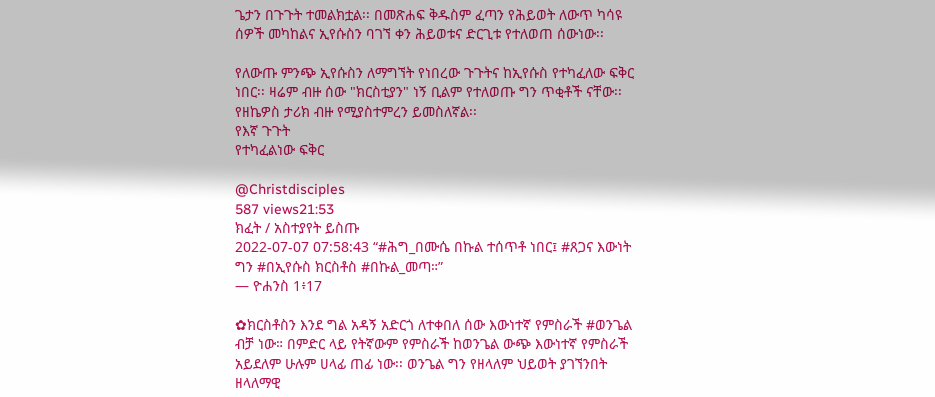ጌታን በጉጉት ተመልክቷል፡፡ በመጽሐፍ ቅዱስም ፈጣን የሕይወት ለውጥ ካሳዩ ሰዎች መካከልና ኢየሱስን ባገኘ ቀን ሕይወቱና ድርጊቱ የተለወጠ ሰውነው፡፡

የለውጡ ምንጭ ኢየሱስን ለማግኘት የነበረው ጉጉትና ከኢየሱስ የተካፈለው ፍቅር ነበር፡፡ ዛሬም ብዙ ሰው "ክርስቲያን" ነኝ ቢልም የተለወጡ ግን ጥቂቶች ናቸው፡፡ የዘኬዎስ ታሪክ ብዙ የሚያስተምረን ይመስለኛል፡፡
የእኛ ጉጉት
የተካፈልነው ፍቅር

@Christdisciples
587 views21:53
ክፈት / አስተያየት ይስጡ
2022-07-07 07:58:43 “#ሕግ_በሙሴ በኩል ተሰጥቶ ነበር፤ #ጸጋና እውነት ግን #በኢየሱስ ክርስቶስ #በኩል_መጣ።”
— ዮሐንስ 1፥17

✿ክርስቶስን እንደ ግል አዳኝ አድርጎ ለተቀበለ ሰው እውነተኛ የምስራች #ወንጌል ብቻ ነው። በምድር ላይ የትኛውም የምስራች ከወንጌል ውጭ እውነተኛ የምስራች አይደለም ሁሉም ሀላፊ ጠፊ ነው፡፡ ወንጌል ግን የዘላለም ህይወት ያገኘንበት ዘላለማዊ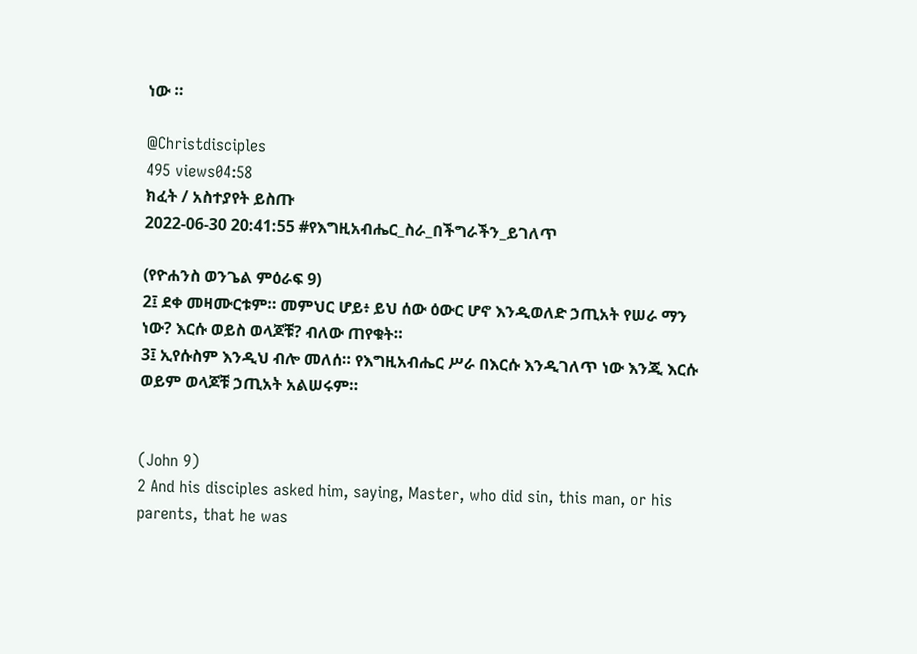ነው ።

@Christdisciples
495 views04:58
ክፈት / አስተያየት ይስጡ
2022-06-30 20:41:55 #የእግዚአብሔር_ስራ_በችግራችን_ይገለጥ

(የዮሐንስ ወንጌል ምዕራፍ 9)
2፤ ደቀ መዛሙርቱም። መምህር ሆይ፥ ይህ ሰው ዕውር ሆኖ እንዲወለድ ኃጢአት የሠራ ማን ነው? እርሱ ወይስ ወላጆቹ? ብለው ጠየቁት።
3፤ ኢየሱስም እንዲህ ብሎ መለሰ። የእግዚአብሔር ሥራ በእርሱ እንዲገለጥ ነው እንጂ እርሱ ወይም ወላጆቹ ኃጢአት አልሠሩም።


(John 9)
2 And his disciples asked him, saying, Master, who did sin, this man, or his parents, that he was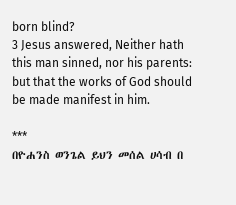born blind?
3 Jesus answered, Neither hath this man sinned, nor his parents: but that the works of God should be made manifest in him.

***
በዮሐንስ ወንጌል ይህን መሰል ሀሳብ በ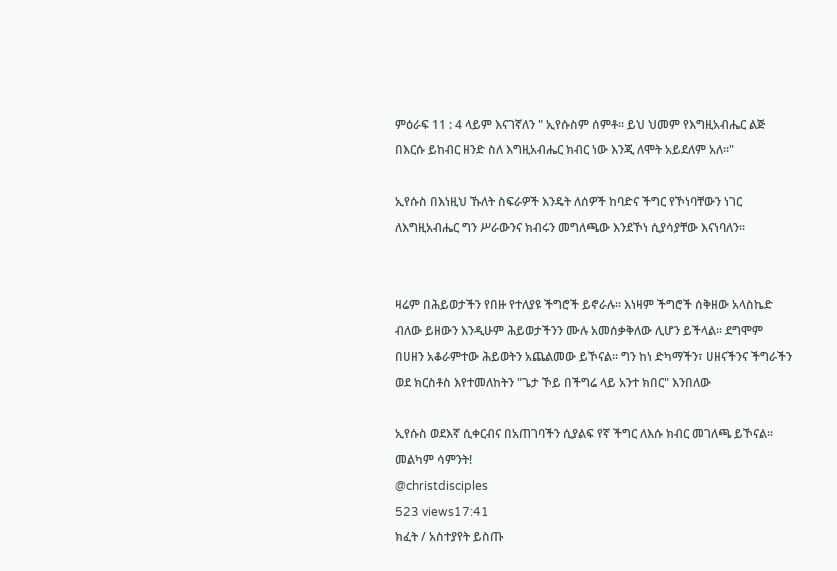ምዕራፍ 11 : 4 ላይም እናገኛለን " ኢየሱስም ሰምቶ። ይህ ህመም የእግዚአብሔር ልጅ በእርሱ ይከብር ዘንድ ስለ እግዚአብሔር ክብር ነው እንጂ ለሞት አይደለም አለ።"

ኢየሱስ በእነዚህ ኹለት ስፍራዎች እንዴት ለሰዎች ከባድና ችግር የኾነባቸውን ነገር ለእግዚአብሔር ግን ሥራውንና ክብሩን መግለጫው እንደኾነ ሲያሳያቸው እናነባለን፡፡


ዛሬም በሕይወታችን የበዙ የተለያዩ ችግሮች ይኖራሉ፡፡ እነዛም ችግሮች ሰቅዘው አላስኬድ ብለው ይዘውን እንዲሁም ሕይወታችንን ሙሉ አመሰቃቅለው ሊሆን ይችላል፡፡ ደግሞም በሀዘን አቆራምተው ሕይወትን አጨልመው ይኾናል፡፡ ግን ከነ ድካማችን፣ ሀዘናችንና ችግራችን ወደ ክርስቶስ እየተመለከትን "ጌታ ኾይ በችግሬ ላይ አንተ ክበር" እንበለው

ኢየሱስ ወደእኛ ሲቀርብና በአጠገባችን ሲያልፍ የኛ ችግር ለእሱ ክብር መገለጫ ይኾናል፡፡
መልካም ሳምንት!
@christdisciples
523 views17:41
ክፈት / አስተያየት ይስጡ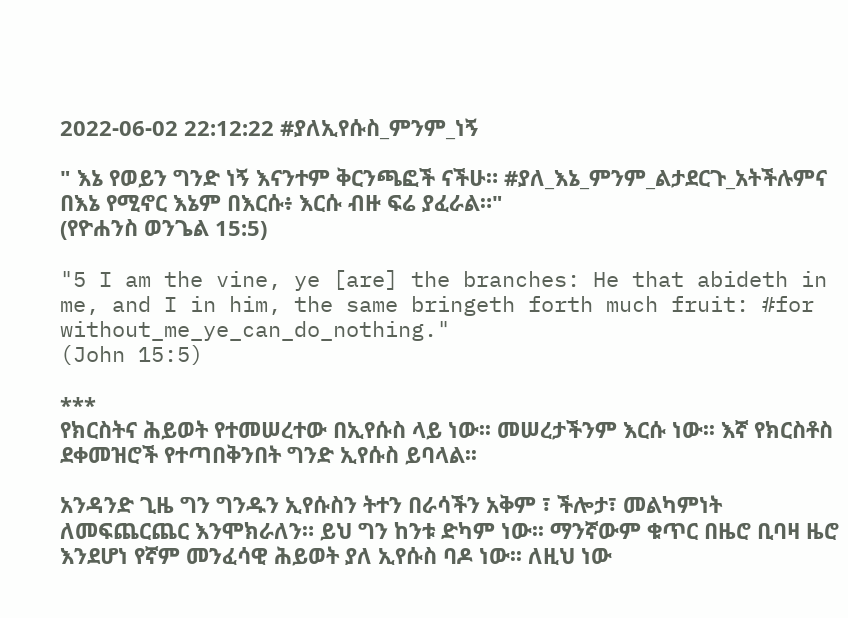2022-06-02 22:12:22 #ያለኢየሱስ_ምንም_ነኝ

" እኔ የወይን ግንድ ነኝ እናንተም ቅርንጫፎች ናችሁ። #ያለ_እኔ_ምንም_ልታደርጉ_አትችሉምና በእኔ የሚኖር እኔም በእርሱ፥ እርሱ ብዙ ፍሬ ያፈራል።"
(የዮሐንስ ወንጌል 15:5)

"5 I am the vine, ye [are] the branches: He that abideth in me, and I in him, the same bringeth forth much fruit: #for without_me_ye_can_do_nothing."
(John 15:5)

***
የክርስትና ሕይወት የተመሠረተው በኢየሱስ ላይ ነው፡፡ መሠረታችንም እርሱ ነው፡፡ እኛ የክርስቶስ ደቀመዝሮች የተጣበቅንበት ግንድ ኢየሱስ ይባላል፡፡

አንዳንድ ጊዜ ግን ግንዱን ኢየሱስን ትተን በራሳችን አቅም ፣ ችሎታ፣ መልካምነት ለመፍጨርጨር እንሞክራለን። ይህ ግን ከንቱ ድካም ነው፡፡ ማንኛውም ቁጥር በዜሮ ቢባዛ ዜሮ እንደሆነ የኛም መንፈሳዊ ሕይወት ያለ ኢየሱስ ባዶ ነው፡፡ ለዚህ ነው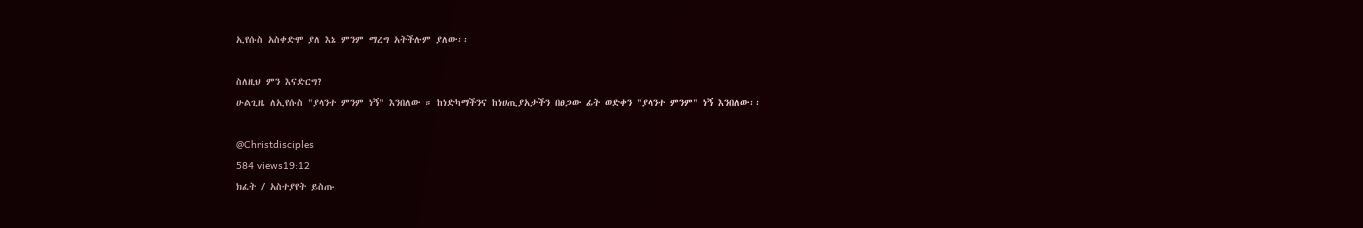ኢየሱስ አስቀድሞ ያለ እኔ ምንም ማረግ አትችሉም ያለው፡፡

ስለዚህ ምን እናድርግ?
ሁልጊዜ ለኢየሱስ "ያላንተ ምንም ነኝ" እንበለው ። ከነድካማችንና ከነሀጢያአታችን በፀጋው ፊት ወድቀን "ያላንተ ምንም" ነኝ እንበለው፡፡

@Christdisciples
584 views19:12
ክፈት / አስተያየት ይስጡ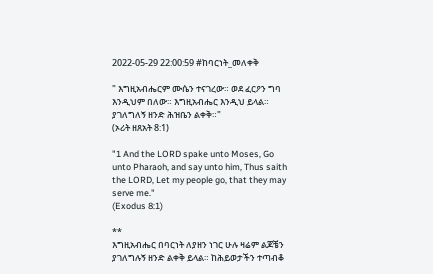2022-05-29 22:00:59 #ከባርነት_መለቀቅ

" እግዚአብሔርም ሙሴን ተናገረው። ወደ ፈርዖን ግባ እንዲህም በለው። እግዚአብሔር እንዲህ ይላል። ያገለግለኝ ዘንድ ሕዝቤን ልቀቅ።"
(ኦሪት ዘጸአት 8:1)

"1 And the LORD spake unto Moses, Go unto Pharaoh, and say unto him, Thus saith the LORD, Let my people go, that they may serve me."
(Exodus 8:1)

**
እግዚአብሔር በባርነት ለያዘን ነገር ሁሉ ዛሬም ልጆቼን ያገለግሉኝ ዘንድ ልቀቅ ይላል። ከሕይወታችን ተጣብቆ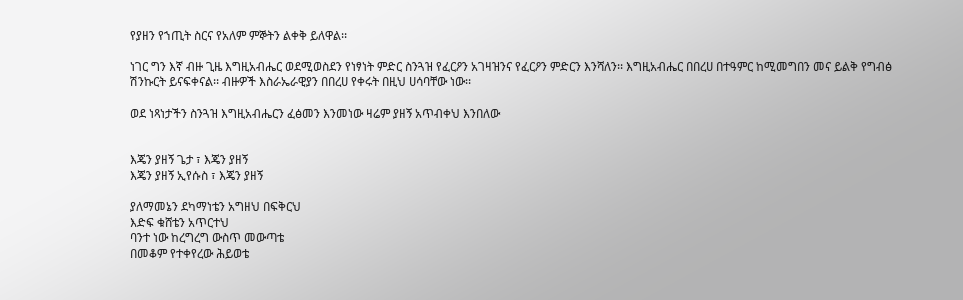የያዘን የኀጢት ስርና የአለም ምኞትን ልቀቅ ይለዋል፡፡

ነገር ግን እኛ ብዙ ጊዜ እግዚአብሔር ወደሚወስደን የነፃነት ምድር ስንጓዝ የፈርዖን አገዛዝንና የፈርዖን ምድርን እንሻለን፡፡ እግዚአብሔር በበረሀ በተዓምር ከሚመግበን መና ይልቅ የግብፅ ሽንኩርት ይናፍቀናል፡፡ ብዙዎች እስራኤራዊያን በበረሀ የቀሩት በዚህ ሀሳባቸው ነው፡፡

ወደ ነጻነታችን ስንጓዝ እግዚአብሔርን ፈፅመን እንመነው ዛሬም ያዘኝ አጥብቀህ እንበለው


እጄን ያዘኝ ጌታ ፣ እጄን ያዘኝ
እጄን ያዘኝ ኢየሱስ ፣ እጄን ያዘኝ

ያለማመኔን ደካማነቴን አግዘህ በፍቅርህ
እድፍ ቁሸቴን አጥርተህ
ባንተ ነው ከረግረግ ውስጥ መውጣቴ
በመቆም የተቀየረው ሕይወቴ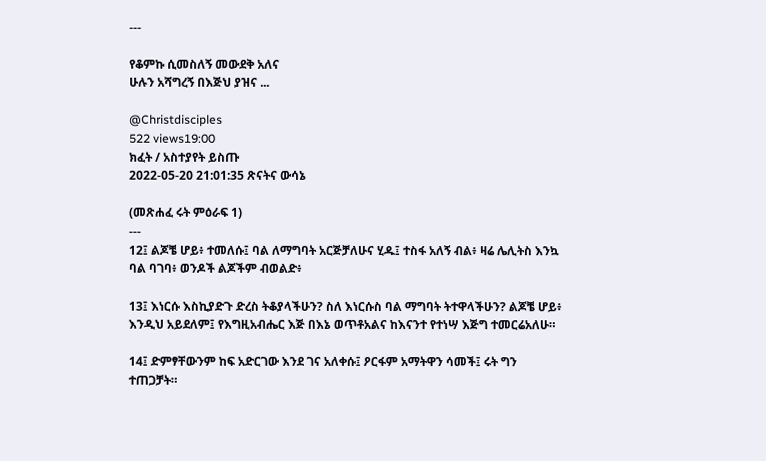---

የቆምኩ ሲመስለኝ መውደቅ አለና
ሁሉን አሻግረኝ በእጅህ ያዝና ...

@Christdisciples
522 views19:00
ክፈት / አስተያየት ይስጡ
2022-05-20 21:01:35 ጽናትና ውሳኔ

(መጽሐፈ ሩት ምዕራፍ 1)
---
12፤ ልጆቼ ሆይ፥ ተመለሱ፤ ባል ለማግባት አርጅቻለሁና ሂዱ፤ ተስፋ አለኝ ብል፥ ዛሬ ሌሊትስ እንኳ ባል ባገባ፥ ወንዶች ልጆችም ብወልድ፥

13፤ እነርሱ እስኪያድጉ ድረስ ትቆያላችሁን? ስለ እነርሱስ ባል ማግባት ትተዋላችሁን? ልጆቼ ሆይ፥ እንዲህ አይደለም፤ የእግዚአብሔር እጅ በእኔ ወጥቶአልና ከእናንተ የተነሣ እጅግ ተመርሬአለሁ።

14፤ ድምፃቸውንም ከፍ አድርገው እንደ ገና አለቀሱ፤ ዖርፋም አማትዋን ሳመች፤ ሩት ግን ተጠጋቻት።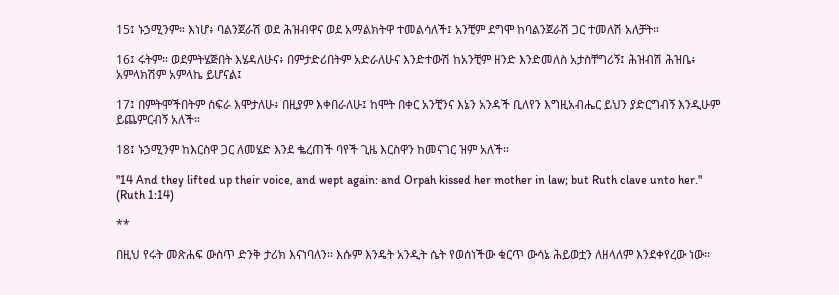15፤ ኑኃሚንም። እነሆ፥ ባልንጀራሽ ወደ ሕዝብዋና ወደ አማልክትዋ ተመልሳለች፤ አንቺም ደግሞ ከባልንጀራሽ ጋር ተመለሽ አለቻት።

16፤ ሩትም። ወደምትሄጅበት እሄዳለሁና፥ በምታድሪበትም አድራለሁና እንድተውሽ ከአንቺም ዘንድ እንድመለስ አታስቸግሪኝ፤ ሕዝብሽ ሕዝቤ፥ አምላክሽም አምላኬ ይሆናል፤

17፤ በምትሞችበትም ስፍራ እሞታለሁ፥ በዚያም እቀበራለሁ፤ ከሞት በቀር አንቺንና እኔን አንዳች ቢለየን እግዚአብሔር ይህን ያድርግብኝ እንዲሁም ይጨምርብኝ አለች።

18፤ ኑኃሚንም ከእርስዋ ጋር ለመሄድ እንደ ቈረጠች ባየች ጊዜ እርስዋን ከመናገር ዝም አለች።

"14 And they lifted up their voice, and wept again: and Orpah kissed her mother in law; but Ruth clave unto her."
(Ruth 1:14)

**

በዚህ የሩት መጽሐፍ ውስጥ ድንቅ ታሪክ እናነባለን፡፡ እሱም እንዴት አንዲት ሴት የወሰነችው ቁርጥ ውሳኔ ሕይወቷን ለዘላለም እንደቀየረው ነው፡፡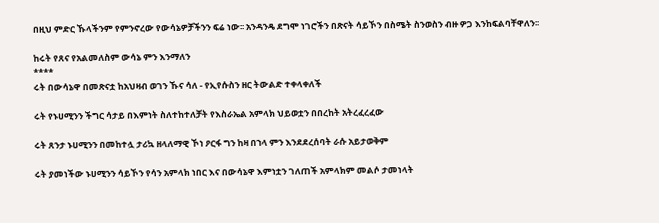በዚህ ምድር ኹላችንም የምንኖረው የውሳኔዎቻችንን ፍሬ ነው፡፡ አንዳንዴ ደግሞ ነገሮችን በጽናት ሳይኾን በስሜት ስንወስን ብዙ ዎጋ እንከፍልባቸዋለን፡፡

ከሩት የጸና የአልመለስም ውሳኔ ምን እንማለን
****
ሩት በውሳኔዋ በመጽናቷ ከአህዛብ ወገን ኹና ሳለ - የኢየሱስን ዘር ትውልድ ተቀላቀለች

ሩት የኑሀሚንን ችግር ሳታይ በእምነት ስለተከተለቻት የእስራኤል አምላክ ህይወቷን በበረከት አትረፈረፈው

ሩት ጸንታ ኑሀሚንን በመከተሏ ታሪኳ ዘላለማዊ ኾነ ዖርፋ ግን ከዛ በኀላ ምን እንደደረሰባት ራሱ አይታወቅም

ሩት ያመነችው ኑሀሚንን ሳይኾን የሳን አምላክ ነበር እና በውሳኔዋ እምነቷን ገለጠች አምላክም መልሶ ታመነላት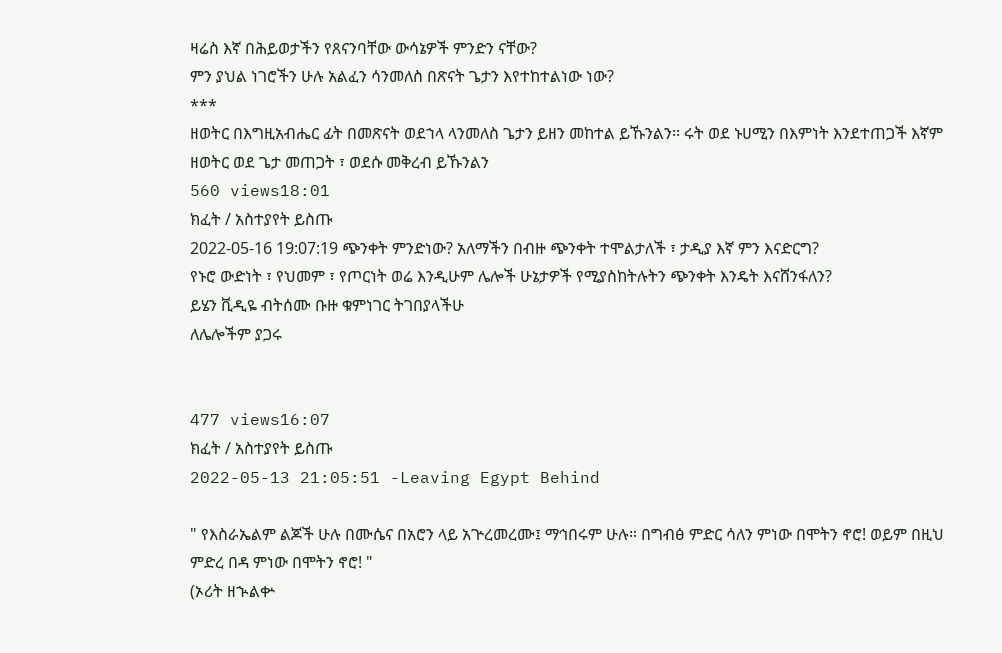ዛሬስ እኛ በሕይወታችን የጸናንባቸው ውሳኔዎች ምንድን ናቸው?
ምን ያህል ነገሮችን ሁሉ አልፈን ሳንመለስ በጽናት ጌታን እየተከተልነው ነው?
***
ዘወትር በእግዚአብሔር ፊት በመጽናት ወደኀላ ላንመለስ ጌታን ይዘን መከተል ይኹንልን፡፡ ሩት ወደ ኑሀሚን በእምነት እንደተጠጋች እኛም ዘወትር ወደ ጌታ መጠጋት ፣ ወደሱ መቅረብ ይኹንልን
560 views18:01
ክፈት / አስተያየት ይስጡ
2022-05-16 19:07:19 ጭንቀት ምንድነው? አለማችን በብዙ ጭንቀት ተሞልታለች ፣ ታዲያ እኛ ምን እናድርግ?
የኑሮ ውድነት ፣ የህመም ፣ የጦርነት ወሬ እንዲሁም ሌሎች ሁኔታዎች የሚያስከትሉትን ጭንቀት እንዴት እናሸንፋለን?
ይሄን ቪዲዬ ብትሰሙ ቡዙ ቁምነገር ትገበያላችሁ
ለሌሎችም ያጋሩ


477 views16:07
ክፈት / አስተያየት ይስጡ
2022-05-13 21:05:51 -Leaving Egypt Behind

" የእስራኤልም ልጆች ሁሉ በሙሴና በአሮን ላይ አጕረመረሙ፤ ማኅበሩም ሁሉ። በግብፅ ምድር ሳለን ምነው በሞትን ኖሮ! ወይም በዚህ ምድረ በዳ ምነው በሞትን ኖሮ! "
(ኦሪት ዘኍልቍ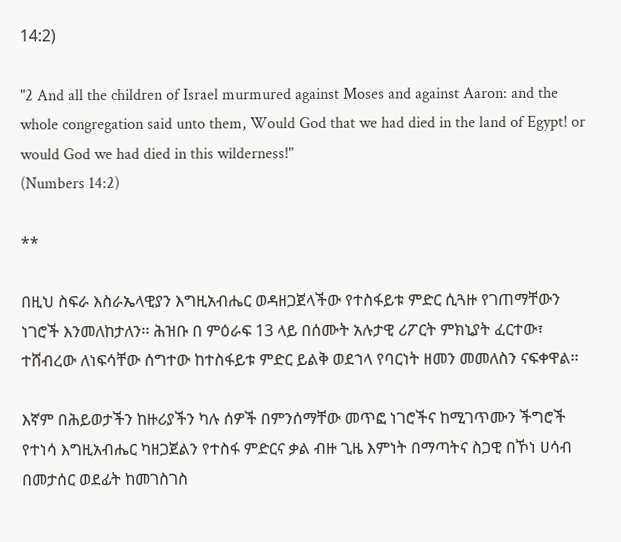14:2)

"2 And all the children of Israel murmured against Moses and against Aaron: and the whole congregation said unto them, Would God that we had died in the land of Egypt! or would God we had died in this wilderness!"
(Numbers 14:2)

**

በዚህ ስፍራ እስራኤላዊያን እግዚአብሔር ወዳዘጋጀላችው የተስፋይቱ ምድር ሲጓዙ የገጠማቸውን ነገሮች እንመለከታለን፡፡ ሕዝቡ በ ምዕራፍ 13 ላይ በሰሙት አሉታዊ ሪፖርት ምክኒያት ፈርተው፣ ተሸብረው ለነፍሳቸው ሰግተው ከተስፋይቱ ምድር ይልቅ ወደኀላ የባርነት ዘመን መመለስን ናፍቀዋል፡፡

እኛም በሕይወታችን ከዙሪያችን ካሉ ሰዎች በምንሰማቸው መጥፎ ነገሮችና ከሚገጥሙን ችግሮች የተነሳ እግዚአብሔር ካዘጋጀልን የተስፋ ምድርና ቃል ብዙ ጊዜ እምነት በማጣትና ስጋዊ በኾነ ሀሳብ በመታሰር ወደፊት ከመገስገስ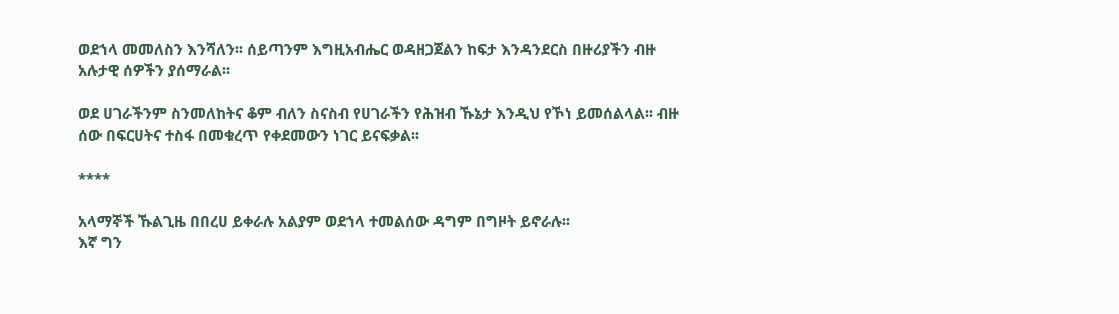ወደኀላ መመለስን እንሻለን፡፡ ሰይጣንም እግዚአብሔር ወዳዘጋጀልን ከፍታ እንዳንደርስ በዙሪያችን ብዙ አሉታዊ ሰዎችን ያሰማራል፡፡

ወደ ሀገራችንም ስንመለከትና ቆም ብለን ስናስብ የሀገራችን የሕዝብ ኹኔታ እንዲህ የኾነ ይመሰልላል፡፡ ብዙ ሰው በፍርሀትና ተስፋ በመቁረጥ የቀደመውን ነገር ይናፍቃል፡፡

****

አላማኞች ኹልጊዜ በበረሀ ይቀራሉ አልያም ወደኀላ ተመልሰው ዳግም በግዞት ይኖራሉ፡፡
እኛ ግን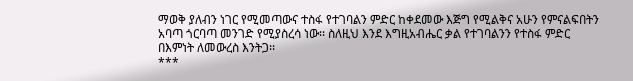ማወቅ ያለብን ነገር የሚመጣውና ተስፋ የተገባልን ምድር ከቀደመው እጅግ የሚልቅና አሁን የምናልፍበትን አባጣ ጎርባጣ መንገድ የሚያስረሳ ነው፡፡ ስለዚህ እንደ እግዚአብሔር ቃል የተገባልንን የተስፋ ምድር በእምነት ለመውረስ እንትጋ፡፡
***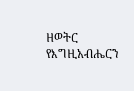ዘወትር የእግዚአብሔርን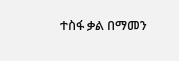ተስፋ ቃል በማመን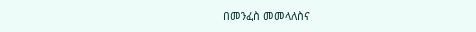በመንፈስ መመላለስና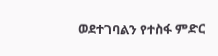ወደተገባልን የተስፋ ምድር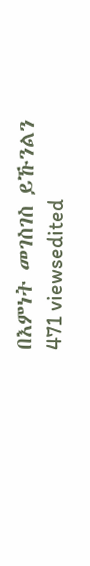በእምነት መገስገስ ይኹንልን
471 viewsedited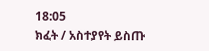18:05
ክፈት / አስተያየት ይስጡ